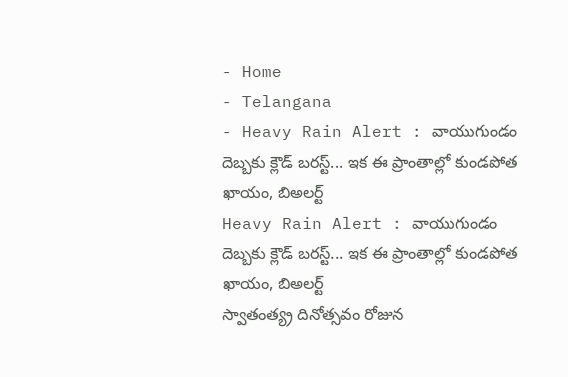- Home
- Telangana
- Heavy Rain Alert : వాయుగుండం దెబ్బకు క్లౌడ్ బరస్ట్... ఇక ఈ ప్రాంతాల్లో కుండపోత ఖాయం, బిఅలర్ట్
Heavy Rain Alert : వాయుగుండం దెబ్బకు క్లౌడ్ బరస్ట్... ఇక ఈ ప్రాంతాల్లో కుండపోత ఖాయం, బిఅలర్ట్
స్వాతంత్య్ర దినోత్సవం రోజున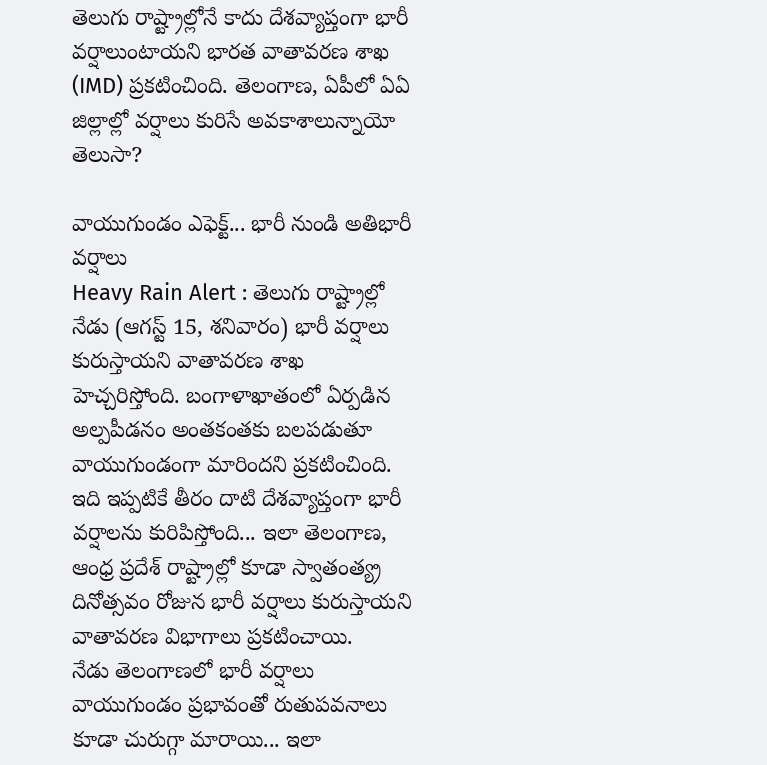తెలుగు రాష్ట్రాల్లోనే కాదు దేశవ్యాప్తంగా భారీ వర్షాలుంటాయని భారత వాతావరణ శాఖ (IMD) ప్రకటించింది. తెలంగాణ, ఏపీలో ఏఏ జిల్లాల్లో వర్షాలు కురిసే అవకాశాలున్నాయో తెలుసా?

వాయుగుండం ఎఫెక్ట్... భారీ నుండి అతిభారీ వర్షాలు
Heavy Rain Alert : తెలుగు రాష్ట్రాల్లో నేడు (ఆగస్ట్ 15, శనివారం) భారీ వర్షాలు కురుస్తాయని వాతావరణ శాఖ హెచ్చరిస్తోంది. బంగాళాఖాతంలో ఏర్పడిన అల్పపీడనం అంతకంతకు బలపడుతూ వాయుగుండంగా మారిందని ప్రకటించింది. ఇది ఇప్పటికే తీరం దాటి దేశవ్యాప్తంగా భారీ వర్షాలను కురిపిస్తోంది... ఇలా తెలంగాణ, ఆంధ్ర ప్రదేశ్ రాష్ట్రాల్లో కూడా స్వాతంత్య్ర దినోత్సవం రోజున భారీ వర్షాలు కురుస్తాయని వాతావరణ విభాగాలు ప్రకటించాయి.
నేడు తెలంగాణలో భారీ వర్షాలు
వాయుగుండం ప్రభావంతో రుతుపవనాలు కూడా చురుగ్గా మారాయి... ఇలా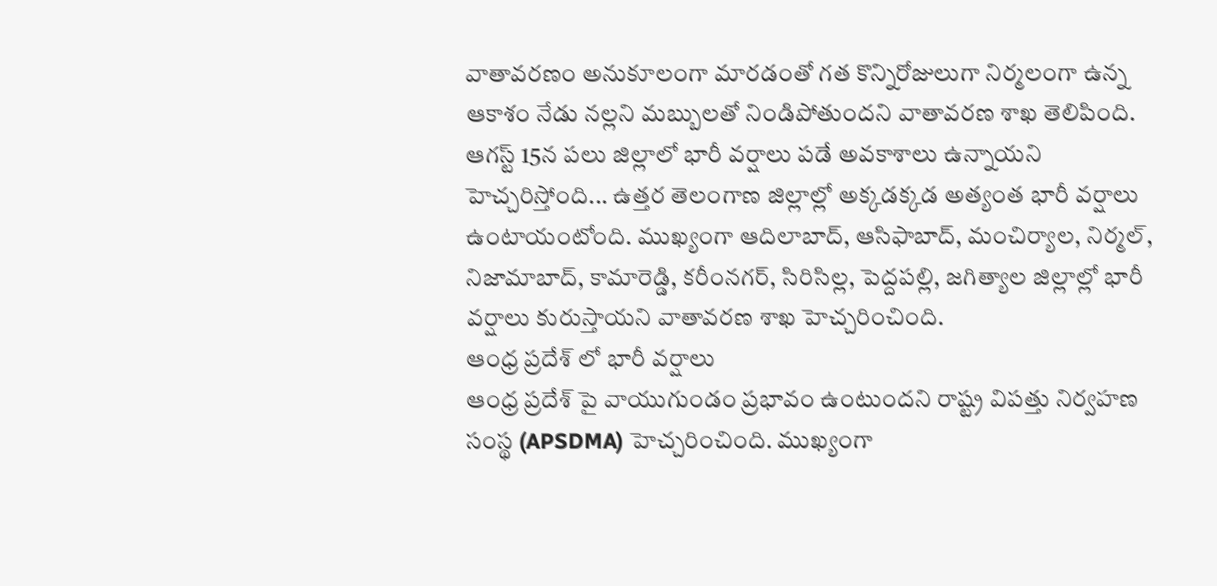వాతావరణం అనుకూలంగా మారడంతో గత కొన్నిరోజులుగా నిర్మలంగా ఉన్న ఆకాశం నేడు నల్లని మబ్బులతో నిండిపోతుందని వాతావరణ శాఖ తెలిపింది. ఆగస్ట్ 15న పలు జిల్లాలో భారీ వర్షాలు పడే అవకాశాలు ఉన్నాయని హెచ్చరిస్తోంది... ఉత్తర తెలంగాణ జిల్లాల్లో అక్కడక్కడ అత్యంత భారీ వర్షాలు ఉంటాయంటోంది. ముఖ్యంగా ఆదిలాబాద్, ఆసిఫాబాద్, మంచిర్యాల, నిర్మల్, నిజామాబాద్, కామారెడ్డి, కరీంనగర్, సిరిసిల్ల, పెద్దపల్లి, జగిత్యాల జిల్లాల్లో భారీ వర్షాలు కురుస్తాయని వాతావరణ శాఖ హెచ్చరించింది.
ఆంధ్ర ప్రదేశ్ లో భారీ వర్షాలు
ఆంధ్ర ప్రదేశ్ పై వాయుగుండం ప్రభావం ఉంటుందని రాష్ట్ర విపత్తు నిర్వహణ సంస్థ (APSDMA) హెచ్చరించింది. ముఖ్యంగా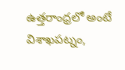ఉత్తరాంధ్రలో అంటే విశాఖపట్నం,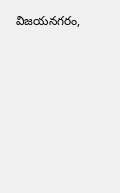విజయనగరం,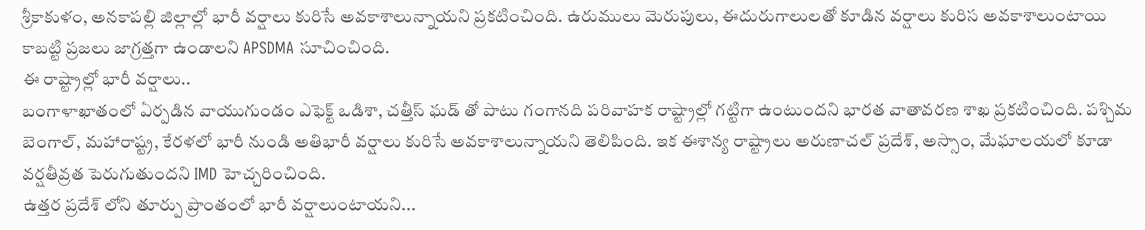శ్రీకాకుళం, అనకాపల్లి జిల్లాల్లో భారీ వర్షాలు కురిసే అవకాశాలున్నాయని ప్రకటించింది. ఉరుములు మెరుపులు, ఈదురుగాలులతో కూడిన వర్షాలు కురిస అవకాశాలుంటాయి కాబట్టి ప్రజలు జాగ్రత్తగా ఉండాలని APSDMA సూచించింది.
ఈ రాష్ట్రాల్లో భారీ వర్షాలు..
బంగాళాఖాతంలో ఏర్పడిన వాయుగుండం ఎఫెక్ట్ ఒడిశా, చత్తీస్ ఘడ్ తో పాటు గంగానది పరివాహక రాష్ట్రాల్లో గట్టిగా ఉంటుందని భారత వాతావరణ శాఖ ప్రకటించింది. పశ్చిమ బెంగాల్, మహారాష్ట్ర, కేరళలో భారీ నుండి అతిభారీ వర్షాలు కురిసే అవకాశాలున్నాయని తెలిపింది. ఇక ఈశాన్య రాష్ట్రాలు అరుణాచల్ ప్రదేశ్, అస్సాం, మేఘాలయలో కూడా వర్షతీవ్రత పెరుగుతుందని IMD హెచ్చరించింది.
ఉత్తర ప్రదేశ్ లోని తూర్పు ప్రాంతంలో భారీ వర్షాలుంటాయని...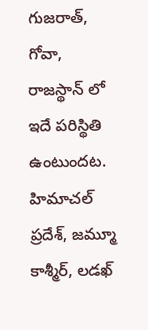గుజరాత్, గోవా, రాజస్థాన్ లో ఇదే పరిస్థితి ఉంటుందట. హిమాచల్ ప్రదేశ్, జమ్మూ కాశ్మీర్, లడఖ్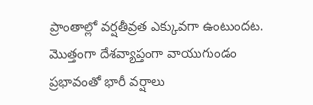ప్రాంతాల్లో వర్షతీవ్రత ఎక్కువగా ఉంటుందట. మొత్తంగా దేశవ్యాప్తంగా వాయుగుండం ప్రభావంతో భారీ వర్షాలు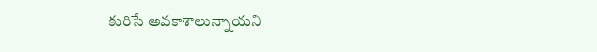కురిసే అవకాశాలున్నాయని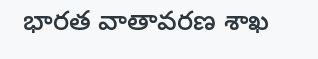భారత వాతావరణ శాఖ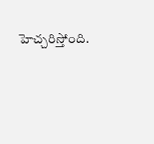హెచ్చరిస్తోంది.